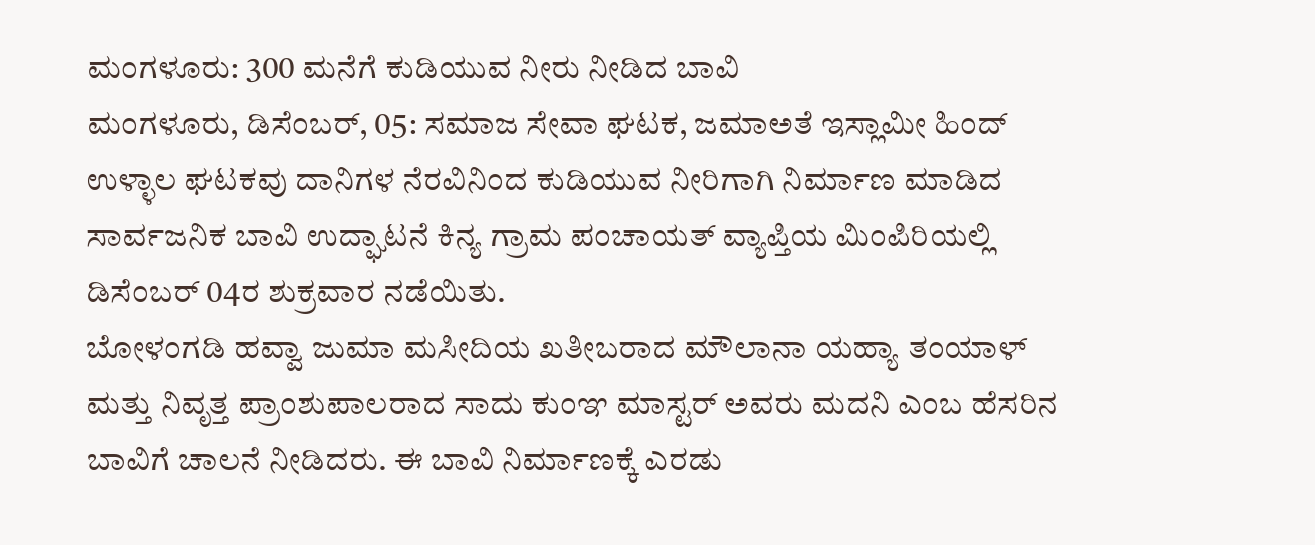ಮಂಗಳೂರು: 300 ಮನೆಗೆ ಕುಡಿಯುವ ನೀರು ನೀಡಿದ ಬಾವಿ
ಮಂಗಳೂರು, ಡಿಸೆಂಬರ್, 05: ಸಮಾಜ ಸೇವಾ ಘಟಕ, ಜಮಾಅತೆ ಇಸ್ಲಾಮೀ ಹಿಂದ್ ಉಳ್ಳಾಲ ಘಟಕವು ದಾನಿಗಳ ನೆರವಿನಿಂದ ಕುಡಿಯುವ ನೀರಿಗಾಗಿ ನಿರ್ಮಾಣ ಮಾಡಿದ ಸಾರ್ವಜನಿಕ ಬಾವಿ ಉದ್ಘಾಟನೆ ಕಿನ್ಯ ಗ್ರಾಮ ಪಂಚಾಯತ್ ವ್ಯಾಪ್ತಿಯ ಮಿಂಪಿರಿಯಲ್ಲಿ ಡಿಸೆಂಬರ್ 04ರ ಶುಕ್ರವಾರ ನಡೆಯಿತು.
ಬೋಳಂಗಡಿ ಹವ್ವಾ ಜುಮಾ ಮಸೀದಿಯ ಖತೀಬರಾದ ಮೌಲಾನಾ ಯಹ್ಯಾ ತಂಯಾಳ್ ಮತ್ತು ನಿವೃತ್ತ ಪ್ರಾಂಶುಪಾಲರಾದ ಸಾದು ಕುಂಞ ಮಾಸ್ಟರ್ ಅವರು ಮದನಿ ಎಂಬ ಹೆಸರಿನ ಬಾವಿಗೆ ಚಾಲನೆ ನೀಡಿದರು. ಈ ಬಾವಿ ನಿರ್ಮಾಣಕ್ಕೆ ಎರಡು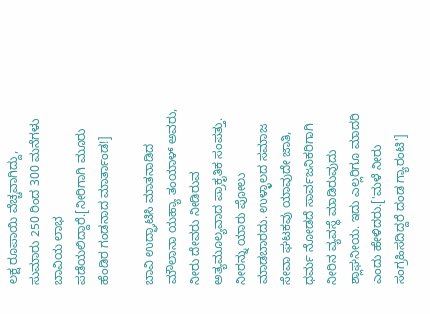ಲಕ್ಷ ರೂಪಾಯಿ ವೆಚ್ಚವಾಗಿದ್ದು, ಸುಮಾರು 250 ರಿಂದ 300 ಮನೆಗಳು ಬಾವಿಯ ಲಾಭ ಪಡೆಯಲಿದ್ದಾರೆ.[ನೀರಿಗಾಗಿ ಮೂರು ಹೆಂಡಿರ ಗಂಡನಾದ ಮಾರ್ತಾಂಡ!]

ಬಾವಿ ಉದ್ಘಾಟಿಸಿ ಮಾತನಾಡಿದ ಮೌಲಾನಾ ಯಹ್ಯಾ ತಂಯಾಳ್ ಅವರು, ನೀರು ದೇವರು ನೀಡಿರುವ ಅತ್ಯಮೂಲ್ಯವಾದ ಪ್ರಾಕೃತಿಕ ಸಂಪತ್ತು. ನೀರನ್ನು ಯಾರು ಪೋಲು ಮಾಡಬಾರದು. ಉಳ್ಳಾಲದ ಸಮಾಜ ಸೇವಾ ಘಟಕವು ಯಾವುದೇ ಜಾತಿ, ಧರ್ಮ ನೋಡದೆ ಸಾರ್ವಜನಿಕರಿಗಾಗಿ ನೀರಿನ ವ್ಯವಸ್ಥೆ ಮಾಡಿರುವುದು ಶ್ಲಾಘನೀಯ. ಇದು ಎಲ್ಲರಿಗೂ ಮಾದರಿ ಎಂದು ಹೇಳಿದರು.['ಮಳೆ ನೀರು ಸಂಗ್ರಹಿಸದಿದ್ದರೆ ದಂಡ ಗ್ಯಾರಂಟಿ']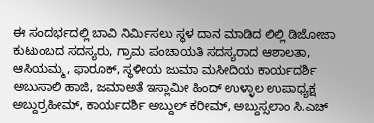ಈ ಸಂದರ್ಭದಲ್ಲಿ ಬಾವಿ ನಿರ್ಮಿಸಲು ಸ್ಥಳ ದಾನ ಮಾಡಿದ ಲಿಲ್ಲಿ ಡಿಜೋಜಾ ಕುಟುಂಬದ ಸದಸ್ಯರು, ಗ್ರಾಮ ಪಂಚಾಯತಿ ಸದಸ್ಯರಾದ ಆಶಾಲತಾ, ಆಸಿಯಮ್ಮ, ಫಾರೂಕ್, ಸ್ಥಳೀಯ ಜುಮಾ ಮಸೀದಿಯ ಕಾರ್ಯದರ್ಶಿ ಅಬುಸಾಲಿ ಹಾಜಿ, ಜಮಾಅತೆ ಇಸ್ಲಾಮೀ ಹಿಂದ್ ಉಳ್ಳಾಲ ಉಪಾಧ್ಯಕ್ಷ ಅಬ್ದುರ್ರಹೀಮ್, ಕಾರ್ಯದರ್ಶಿ ಅಬ್ದುಲ್ ಕರೀಮ್, ಅಬ್ದುಸ್ಸಲಾಂ ಸಿ.ಎಚ್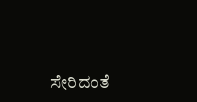ಸೇರಿದಂತೆ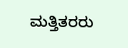ಮತ್ತಿತರರು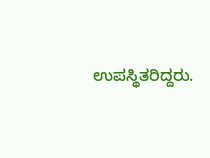ಉಪಸ್ಥಿತರಿದ್ದರು.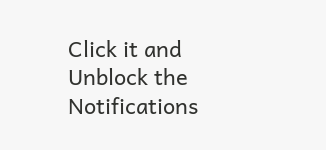Click it and Unblock the Notifications